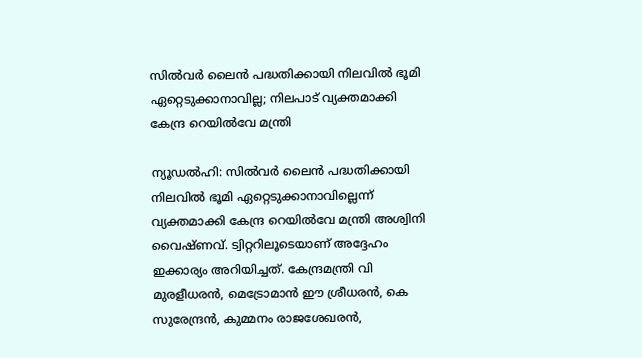സിൽവർ ലൈൻ പദ്ധതിക്കായി നിലവിൽ ഭൂമി ഏറ്റെടുക്കാനാവില്ല; നിലപാട് വ്യക്തമാക്കി കേന്ദ്ര റെയിൽവേ മന്ത്രി

ന്യൂഡൽഹി: സിൽവർ ലൈൻ പദ്ധതിക്കായി നിലവിൽ ഭൂമി ഏറ്റെടുക്കാനാവില്ലെന്ന് വ്യക്തമാക്കി കേന്ദ്ര റെയിൽവേ മന്ത്രി അശ്വിനി വൈഷ്ണവ്. ട്വിറ്ററിലൂടെയാണ് അദ്ദേഹം ഇക്കാര്യം അറിയിച്ചത്. കേന്ദ്രമന്ത്രി വി മുരളീധരൻ, മെട്രോമാൻ ഈ ശ്രീധരൻ, കെ സുരേന്ദ്രൻ, കുമ്മനം രാജശേഖരൻ,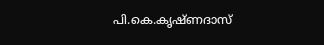പി.കെ.കൃഷ്ണദാസ്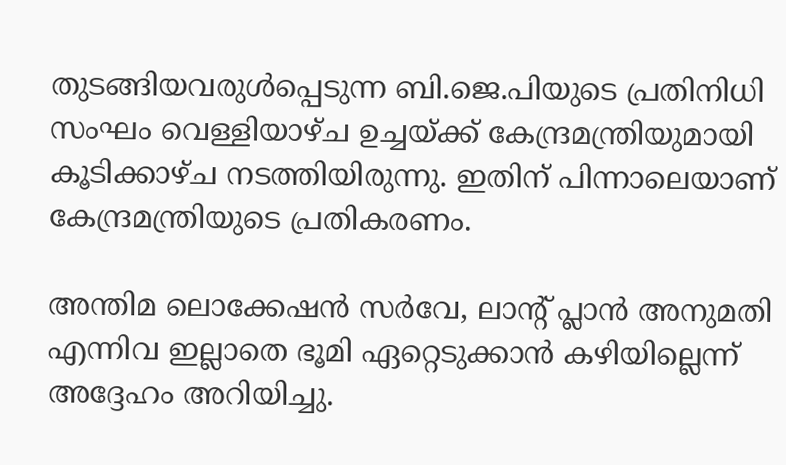തുടങ്ങിയവരുൾപ്പെടുന്ന ബി.ജെ.പിയുടെ പ്രതിനിധി സംഘം വെള്ളിയാഴ്ച ഉച്ചയ്ക്ക് കേന്ദ്രമന്ത്രിയുമായി കൂടിക്കാഴ്ച നടത്തിയിരുന്നു. ഇതിന് പിന്നാലെയാണ് കേന്ദ്രമന്ത്രിയുടെ പ്രതികരണം.

അന്തിമ ലൊക്കേഷൻ സർവേ, ലാന്റ് പ്ലാൻ അനുമതി എന്നിവ ഇല്ലാതെ ഭൂമി ഏറ്റെടുക്കാൻ കഴിയില്ലെന്ന് അദ്ദേഹം അറിയിച്ചു.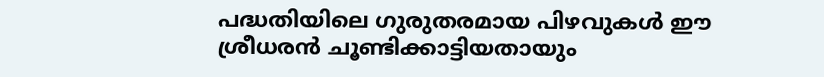പദ്ധതിയിലെ ഗുരുതരമായ പിഴവുകൾ ഈ ശ്രീധരൻ ചൂണ്ടിക്കാട്ടിയതായും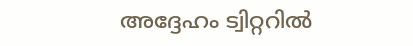അദ്ദേഹം ട്വിറ്ററിൽ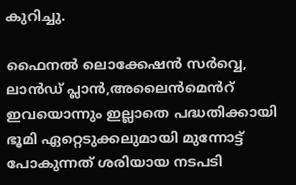കുറിച്ചു.

ഫൈനൽ ലൊക്കേഷൻ സർവ്വെ, ലാൻഡ് പ്ലാൻ,അലൈൻമെൻറ് ഇവയൊന്നും ഇല്ലാതെ പദ്ധതിക്കായി ഭൂമി ഏറ്റെടുക്കലുമായി മുന്നോട്ട് പോകുന്നത് ശരിയായ നടപടി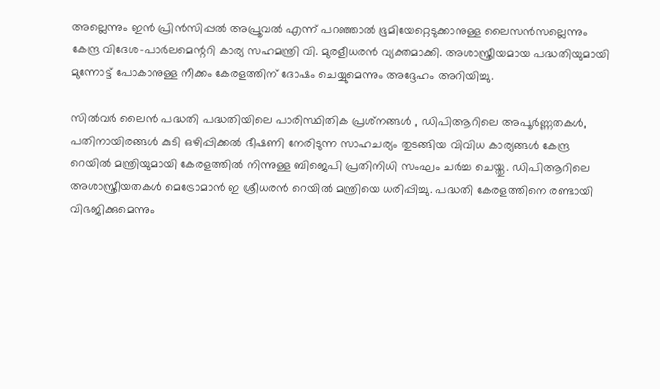അല്ലെന്നും ഇൻ പ്രിൻസിപ്പൽ അപ്രൂവൽ എന്ന് പറഞ്ഞാൽ ഭൂമിയേറ്റെടുക്കാനുള്ള ലൈസൻസല്ലെന്നും കേന്ദ്ര വിദേശ-പാർലമെന്ററി കാര്യ സഹമന്ത്രി വി. മുരളീധരൻ വ്യക്തമാക്കി. അശാസ്ത്രീയമായ പദ്ധതിയുമായി മുന്നോട്ട് പോകാനുള്ള നീക്കം കേരളത്തിന് ദോഷം ചെയ്യുമെന്നും അദ്ദേഹം അറിയിച്ചു.

സിൽവർ ലൈൻ പദ്ധതി പദ്ധതിയിലെ പാരിസ്ഥിതിക പ്രശ്‌നങ്ങൾ , ഡിപിആറിലെ അപൂർണ്ണതകൾ, പതിനായിരങ്ങൾ കുടി ഒഴിപ്പിക്കൽ ഭീഷണി നേരിടുന്ന സാഹചര്യം തുടങ്ങിയ വിവിധ കാര്യങ്ങൾ കേന്ദ്ര റെയിൽ മന്ത്രിയുമായി കേരളത്തിൽ നിന്നുള്ള ബിജെപി പ്രതിനിധി സംഘം ചർച്ച ചെയ്തു. ഡിപിആറിലെ അശാസ്ത്രീയതകൾ മെട്രോമാൻ ഇ ശ്രീധരൻ റെയിൽ മന്ത്രിയെ ധരിപ്പിച്ചു. പദ്ധതി കേരളത്തിനെ രണ്ടായി വിഭജിക്കുമെന്നും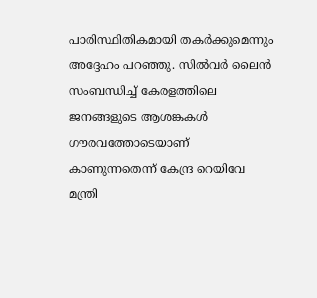പാരിസ്ഥിതികമായി തകർക്കുമെന്നും അദ്ദേഹം പറഞ്ഞു. സിൽവർ ലൈൻ സംബന്ധിച്ച് കേരളത്തിലെ ജനങ്ങളുടെ ആശങ്കകൾ ഗൗരവത്തോടെയാണ് കാണുന്നതെന്ന് കേന്ദ്ര റെയിവേ മന്ത്രി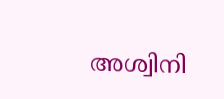അശ്വിനി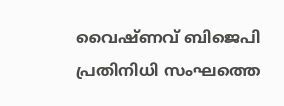വൈഷ്ണവ് ബിജെപി പ്രതിനിധി സംഘത്തെ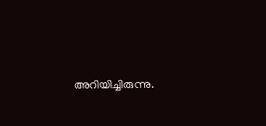അറിയിച്ചിരുന്നു.